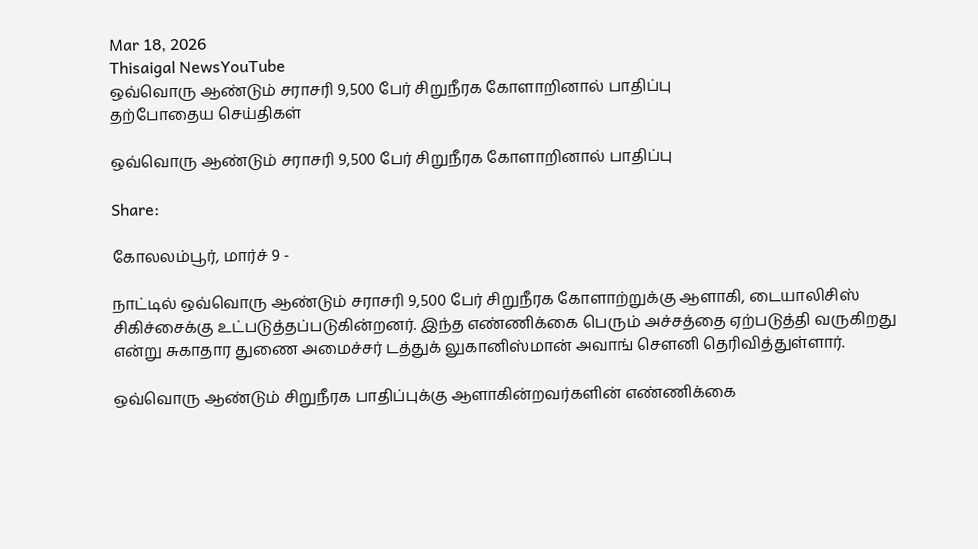Mar 18, 2026
Thisaigal NewsYouTube
ஒவ்வொரு ஆண்டும் சராசரி 9,500 பேர் சிறுநீரக கோளாறினால் பாதிப்பு
தற்போதைய செய்திகள்

ஒவ்வொரு ஆண்டும் சராசரி 9,500 பேர் சிறுநீரக கோளாறினால் பாதிப்பு

Share:

கோலலம்பூர், மார்ச் 9 -

நாட்டில் ஒவ்வொரு ஆண்டும் சராசரி 9,500 பேர் சிறுநீரக கோளாற்றுக்கு ஆளாகி, டையாலிசிஸ் சிகிச்சைக்கு உட்படுத்தப்படுகின்றனர். இந்த எண்ணிக்கை பெரும் அச்சத்தை ஏற்படுத்தி வருகிறது என்று சுகாதார துணை அமைச்சர் டத்துக் லுகானிஸ்மான் அவாங் சௌனி தெரிவித்துள்ளார்.

ஒவ்வொரு ஆண்டும் சிறுநீரக பாதிப்புக்கு ஆளாகின்றவர்களின் எண்ணிக்கை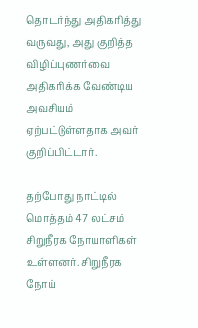தொடர்ந்து அதிகரித்து வருவது, அது குறித்த விழிப்புணர்வை அதிகரிக்க வேண்டிய அவசியம் ஏற்பட்டுள்ளதாக அவர் குறிப்பிட்டார்.

தற்போது நாட்டில் மொத்தம் 47 லட்சம் சிறுநீரக நோயாளிகள் உள்ளனர். சிறுநீரக நோய்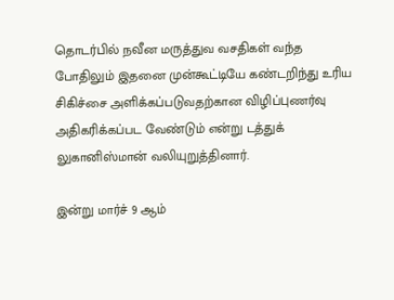தொடர்பில் நவீன மருத்துவ வசதிகள் வந்த போதிலும் இதனை முன்கூட்டியே கண்டறிந்து உரிய சிகிச்சை அளிக்கப்படுவதற்கான விழிப்புணர்வு அதிகரிக்கப்பட வேண்டும் என்று டத்துக் லுகானிஸ்மான் வலியுறுத்தினார்.

இன்று மார்ச் 9 ஆம்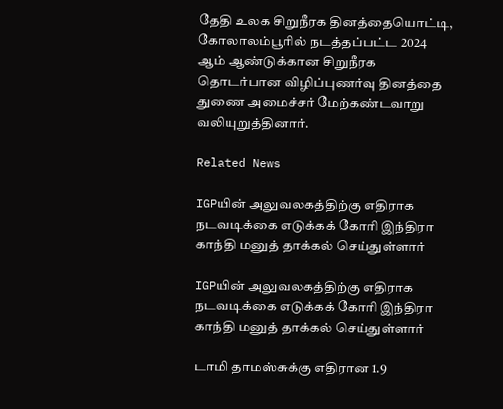தேதி உலக சிறுநீரக தினத்தையொட்டி, கோலாலம்பூரில் நடத்தப்பட்ட 2024 ஆம் ஆண்டுக்கான சிறுநீரக தொடர்பான விழிப்புணர்வு தினத்தை துணை அமைச்சர் மேற்கண்டவாறு வலியுறுத்தினார்.

Related News

IGPயின் அலுவலகத்திற்கு எதிராக நடவடிக்கை எடுக்கக் கோரி இந்திரா காந்தி மனுத் தாக்கல் செய்துள்ளார்

IGPயின் அலுவலகத்திற்கு எதிராக நடவடிக்கை எடுக்கக் கோரி இந்திரா காந்தி மனுத் தாக்கல் செய்துள்ளார்

டாமி தாமஸ்சுக்கு எதிரான 1.9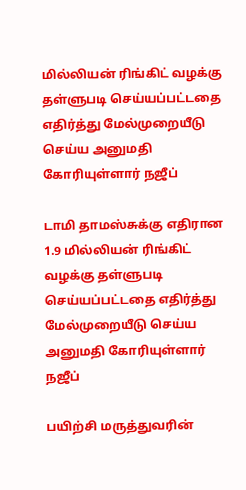மில்லியன் ரிங்கிட் வழக்கு தள்ளுபடி செய்யப்பட்டதை எதிர்த்து மேல்முறையீடு செய்ய அனுமதி கோரியுள்ளார் நஜீப்

டாமி தாமஸ்சுக்கு எதிரான 1.9 மில்லியன் ரிங்கிட் வழக்கு தள்ளுபடி செய்யப்பட்டதை எதிர்த்து மேல்முறையீடு செய்ய அனுமதி கோரியுள்ளார் நஜீப்

பயிற்சி மருத்துவரின்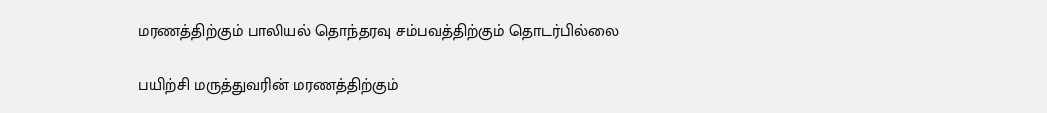மரணத்திற்கும் பாலியல் தொந்தரவு சம்பவத்திற்கும் தொடர்பில்லை

பயிற்சி மருத்துவரின் மரணத்திற்கும்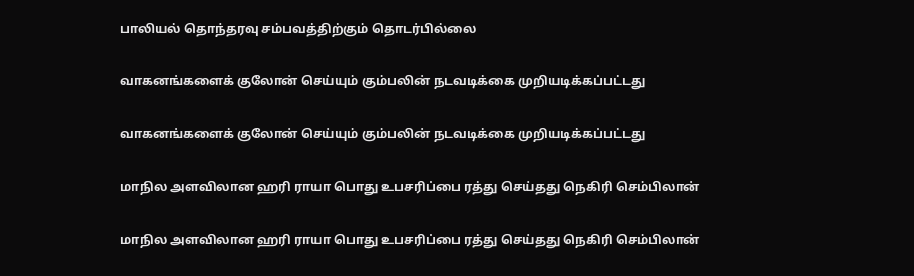பாலியல் தொந்தரவு சம்பவத்திற்கும் தொடர்பில்லை

வாகனங்களைக் குலோன் செய்யும் கும்பலின் நடவடிக்கை முறியடிக்கப்பட்டது

வாகனங்களைக் குலோன் செய்யும் கும்பலின் நடவடிக்கை முறியடிக்கப்பட்டது

மாநில அளவிலான ஹரி ராயா பொது உபசரிப்பை ரத்து செய்தது நெகிரி செம்பிலான்

மாநில அளவிலான ஹரி ராயா பொது உபசரிப்பை ரத்து செய்தது நெகிரி செம்பிலான்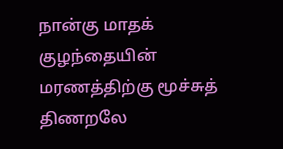நான்கு மாதக் குழந்தையின் மரணத்திற்கு மூச்சுத் திணறலே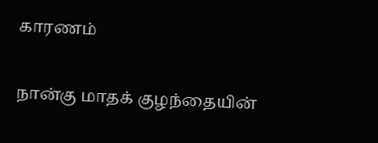காரணம்

நான்கு மாதக் குழந்தையின்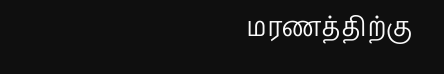மரணத்திற்கு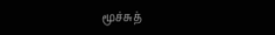மூச்சுத்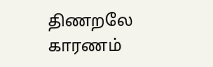திணறலே காரணம்